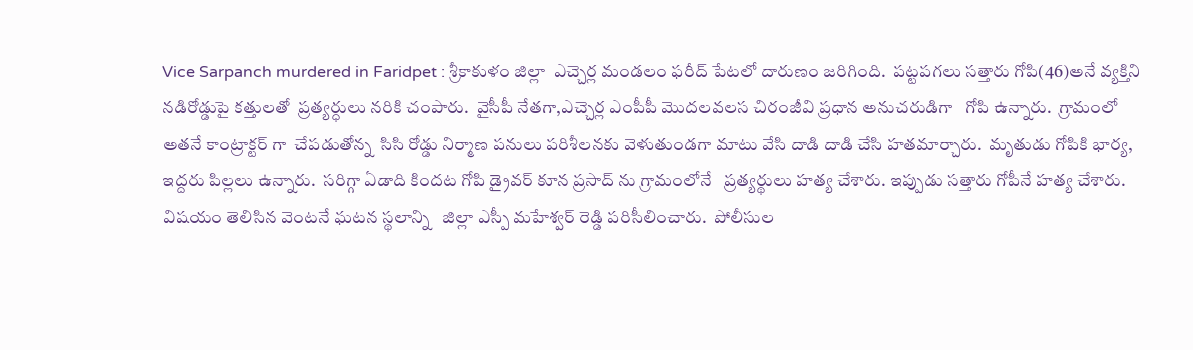Vice Sarpanch murdered in Faridpet : శ్రీకాకుళం జిల్లా  ఎచ్చెర్ల మండలం ఫరీద్ పేటలో దారుణం జరిగింది.  పట్టపగలు సత్తారు గోపి(46)అనే వ్యక్తిని నడిరోడ్డుపై కత్తులతో  ప్రత్యర్ధులు నరికి చంపారు.  వైసీపీ నేతగా,ఎచ్చెర్ల ఎంపీపీ మొదలవలస చిరంజీవి ప్రధాన అనుచరుడిగా   గోపి ఉన్నారు.  గ్రామంలో అతనే కాంట్రాక్టర్ గా  చేపడుతోన్న  సిసి రోడ్డు నిర్మాణ పనులు పరిశీలనకు వెళుతుండగా మాటు వేసి దాడి దాడి చేసి హతమార్చారు.  మృతుడు గోపికి భార్య, ఇద్దరు పిల్లలు ఉన్నారు.  సరిగ్గా ఏడాది కిందట గోపి డ్రైవర్ కూన ప్రసాద్ ను గ్రామంలోనే   ప్రత్యర్థులు హత్య చేశారు. ఇప్పుడు సత్తారు గోపీనే హత్య చేశారు. విషయం తెలిసిన వెంటనే ఘటన స్థలాన్ని   జిల్లా ఎస్పీ మహేశ్వర్ రెడ్డి పరిసీలించారు.  పోలీసుల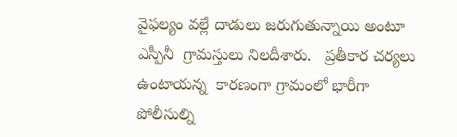వైఫల్యం వల్లే దాడులు జరుగుతున్నాయి అంటూ ఎస్పీనీ  గ్రామస్తులు నిలదీశారు.   ప్రతీకార చర్యలు ఉంటాయన్న  కారణంగా గ్రామంలో భారీగా పోలీసుల్ని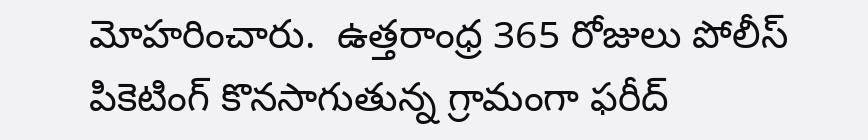మోహరించారు.  ఉత్తరాంధ్ర 365 రోజులు పోలీస్ పికెటింగ్ కొనసాగుతున్న గ్రామంగా ఫరీద్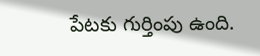పేటకు గుర్తింపు ఉంది.